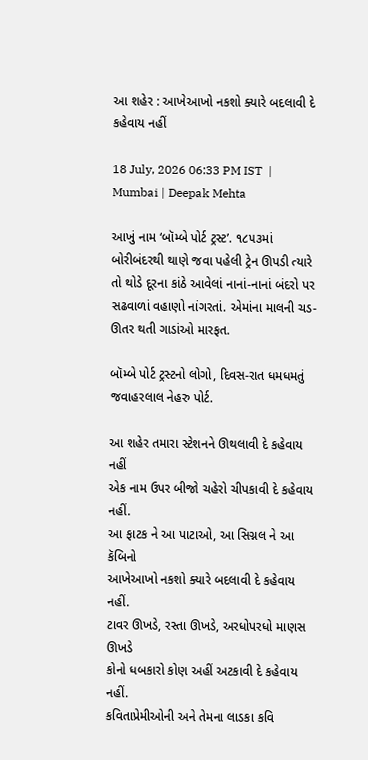આ શહેર : આખેઆખો નકશો ક્યારે બદલાવી દે કહેવાય નહીં

18 July, 2026 06:33 PM IST  |  Mumbai | Deepak Mehta

આખું નામ ‘બૉમ્બે પોર્ટ ટ્રસ્ટ’. ૧૮૫૩માં બોરીબંદરથી થાણે જવા પહેલી ટ્રેન ઊપડી ત્યારે તો થોડે દૂરના કાંઠે આવેલાં નાનાં-નાનાં બંદરો પર સઢવાળાં વહાણો નાંગરતાં. એમાંના માલની ચડ-ઊતર થતી ગાડાંઓ મારફત.

બૉમ્બે પોર્ટ ટ્રસ્ટનો લોગો, દિવસ-રાત ધમધમતું જવાહરલાલ નેહરુ પોર્ટ.

આ શહેર તમારા સ્ટેશનને ઊથલાવી દે કહેવાય નહીં
એક નામ ઉપર બીજો ચહેરો ચીપકાવી દે કહેવાય નહીં.
આ ફાટક ને આ પાટાઓ, આ સિગ્નલ ને આ કૅબિનો
આખેઆખો નકશો ક્યારે બદલાવી દે કહેવાય નહીં.
ટાવર ઊખડે, રસ્તા ઊખડે, અરધોપરધો માણસ ઊખડે
કોનો ધબકારો કોણ અહીં અટકાવી દે કહેવાય નહીં.
કવિતાપ્રેમીઓની અને તેમના લાડકા કવિ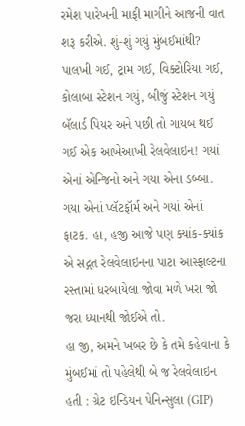રમેશ પારેખની માફી માગીને આજની વાત શરૂ કરીએ. શું-શું ગયું મુંબઈમાંથી? પાલખી ગઈ, ટ્રામ ગઈ, વિક્ટોરિયા ગઈ, કોલાબા સ્ટેશન ગયું, બીજું સ્ટેશન ગયું બૅલાર્ડ પિયર અને પછી તો ગાયબ થઈ ગઈ એક આખેઆખી રેલવેલાઇન! ગયાં એનાં એન્જિનો અને ગયા એના ડબ્બા. ગયા એનાં પ્લૅટફૉર્મ અને ગયાં એનાં ફાટક. હા, હજી આજે પણ ક્યાંક-ક્યાંક એ સદ્ગત રેલવેલાઇનના પાટા આસ્ફાલ્ટના રસ્તામાં ધરબાયેલા જોવા મળે ખરા જો જરા ધ્યાનથી જોઈએ તો.
હા જી, અમને ખબર છે કે તમે કહેવાના કે મુંબઈમાં તો પહેલેથી બે જ રેલવેલાઇન હતી : ગ્રેટ ઇન્ડિયન પેનિન્સુલા (GIP)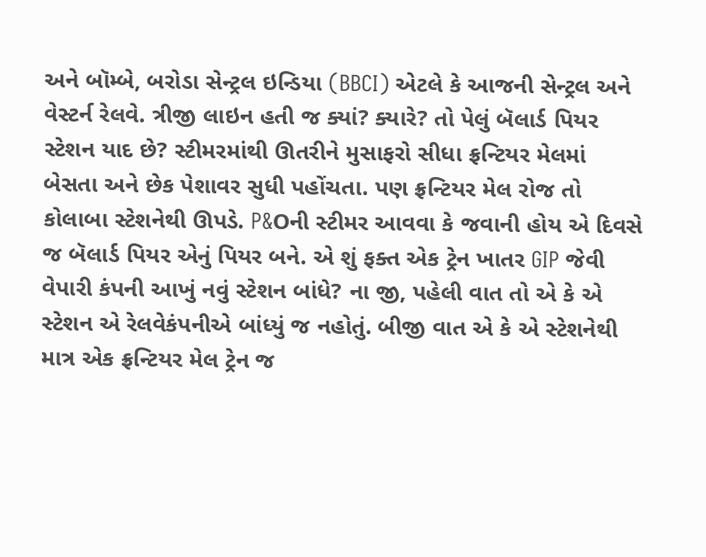અને બૉમ્બે, બરોડા સેન્ટ્રલ ઇન્ડિયા (BBCI) એટલે કે આજની સેન્ટ્રલ અને વેસ્ટર્ન રેલવે. ત્રીજી લાઇન હતી જ ક્યાં? ક્યારે? તો પેલું બૅલાર્ડ પિયર સ્ટેશન યાદ છે? સ્ટીમરમાંથી ઊતરીને મુસાફરો સીધા ફ્રન્ટિયર મેલમાં બેસતા અને છેક પેશાવર સુધી પહોંચતા. પણ ફ્રન્ટિયર મેલ રોજ તો કોલાબા સ્ટેશનેથી ઊપડે. P&Oની સ્ટીમર આવવા કે જવાની હોય એ દિવસે જ બૅલાર્ડ પિયર એનું પિયર બને. એ શું ફક્ત એક ટ્રેન ખાતર GIP જેવી વેપારી કંપની આખું નવું સ્ટેશન બાંધે? ના જી, પહેલી વાત તો એ કે એ સ્ટેશન એ રેલવેકંપનીએ બાંધ્યું જ નહોતું. બીજી વાત એ કે એ સ્ટેશનેથી માત્ર એક ફ્રન્ટિયર મેલ ટ્રેન જ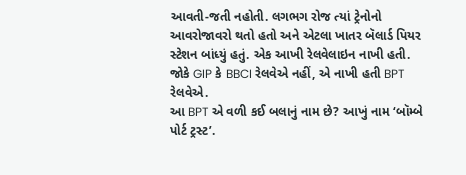આવતી-જતી નહોતી. લગભગ રોજ ત્યાં ટ્રેનોનો આવરોજાવરો થતો હતો અને એટલા ખાતર બૅલાર્ડ પિયર સ્ટેશન બાંધ્યું હતું. એક આખી રેલવેલાઇન નાખી હતી. જોકે GIP કે BBCI રેલવેએ નહીં, એ નાખી હતી BPT રેલવેએ.
આ BPT એ વળી કઈ બલાનું નામ છે? આખું નામ ‘બૉમ્બે પોર્ટ ટ્રસ્ટ’.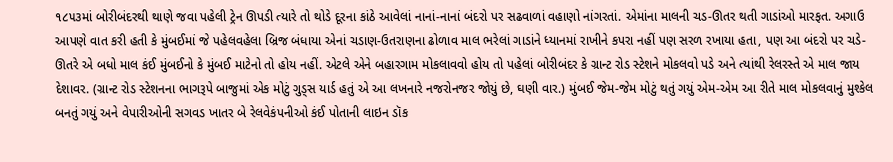૧૮૫૩માં બોરીબંદરથી થાણે જવા પહેલી ટ્રેન ઊપડી ત્યારે તો થોડે દૂરના કાંઠે આવેલાં નાનાં-નાનાં બંદરો પર સઢવાળાં વહાણો નાંગરતાં. એમાંના માલની ચડ-ઊતર થતી ગાડાંઓ મારફત. અગાઉ આપણે વાત કરી હતી કે મુંબઈમાં જે પહેલવહેલા બ્રિજ બંધાયા એનાં ચડાણ-ઉતરાણના ઢોળાવ માલ ભરેલાં ગાડાંને ધ્યાનમાં રાખીને કપરા નહીં પણ સરળ રખાયા હતા, પણ આ બંદરો પર ચડે-ઊતરે એ બધો માલ કંઈ મુંબઈનો કે મુંબઈ માટેનો તો હોય નહીં. એટલે એને બહારગામ મોકલાવવો હોય તો પહેલાં બોરીબંદર કે ગ્રાન્ટ રોડ સ્ટેશને મોકલવો પડે અને ત્યાંથી રેલરસ્તે એ માલ જાય દેશાવર. (ગ્રાન્ટ રોડ સ્ટેશનના ભાગરૂપે બાજુમાં એક મોટું ગુડ્સ યાર્ડ હતું એ આ લખનારે નજરોનજર જોયું છે, ઘણી વાર.) મુંબઈ જેમ-જેમ મોટું થતું ગયું એમ-એમ આ રીતે માલ મોકલવાનું મુશ્કેલ બનતું ગયું અને વેપારીઓની સગવડ ખાતર બે રેલવેકંપનીઓ કંઈ પોતાની લાઇન ડૉક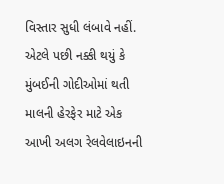વિસ્તાર સુધી લંબાવે નહીં. એટલે પછી નક્કી થયું કે મુંબઈની ગોદીઓમાં થતી માલની હેરફેર માટે એક આખી અલગ રેલવેલાઇનની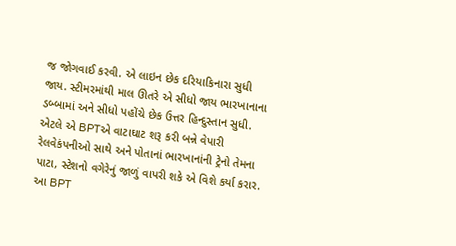જ જોગવાઈ કરવી. એ લાઇન છેક દરિયાકિનારા સુધી જાય. સ્ટીમરમાંથી માલ ઊતરે એ સીધો જાય ભારખાનાના ડબ્બામાં અને સીધો પહોંચે છેક ઉત્તર હિન્દુસ્તાન સુધી. એટલે એ BPTએ વાટાઘાટ શરૂ કરી બન્ને વેપારી રેલવેકંપનીઓ સાથે અને પોતાનાં ભારખાનાંની ટ્રેનો તેમના પાટા, સ્ટેશનો વગેરેનું જાળું વાપરી શકે એ વિશે કર્યા કરાર.
આ BPT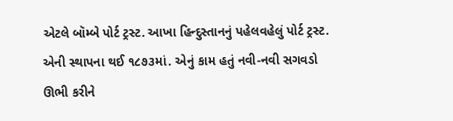એટલે બૉમ્બે પોર્ટ ટ્રસ્ટ. આખા હિન્દુસ્તાનનું પહેલવહેલું પોર્ટ ટ્રસ્ટ. એની સ્થાપના થઈ ૧૮૭૩માં. એનું કામ હતું નવી-નવી સગવડો ઊભી કરીને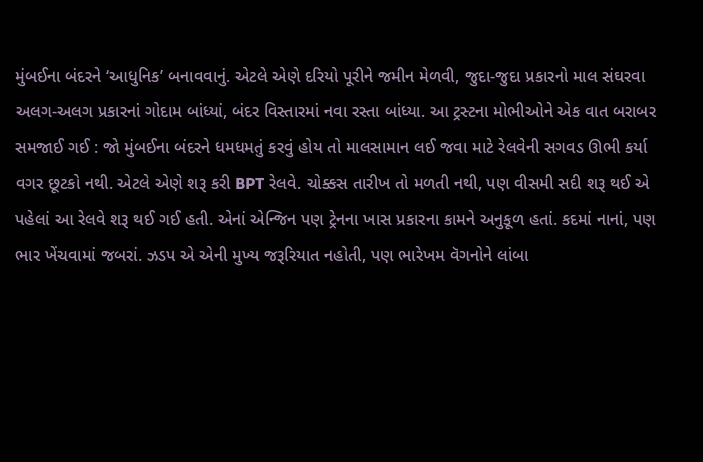મુંબઈના બંદરને ‘આધુનિક’ બનાવવાનું. એટલે એણે દરિયો પૂરીને જમીન મેળવી, જુદા-જુદા પ્રકારનો માલ સંઘરવા અલગ-અલગ પ્રકારનાં ગોદામ બાંધ્યાં, બંદર વિસ્તારમાં નવા રસ્તા બાંધ્યા. આ ટ્રસ્ટના મોભીઓને એક વાત બરાબર સમજાઈ ગઈ : જો મુંબઈના બંદરને ધમધમતું કરવું હોય તો માલસામાન લઈ જવા માટે રેલવેની સગવડ ઊભી કર્યા વગર છૂટકો નથી. એટલે એણે શરૂ કરી BPT રેલવે. ચોક્કસ તારીખ તો મળતી નથી, પણ વીસમી સદી શરૂ થઈ એ પહેલાં આ રેલવે શરૂ થઈ ગઈ હતી. એનાં એન્જિન પણ ટ્રેનના ખાસ પ્રકારના કામને અનુકૂળ હતાં. કદમાં નાનાં, પણ ભાર ખેંચવામાં જબરાં. ઝડપ એ એની મુખ્ય જરૂરિયાત નહોતી, પણ ભારેખમ વૅગનોને લાંબા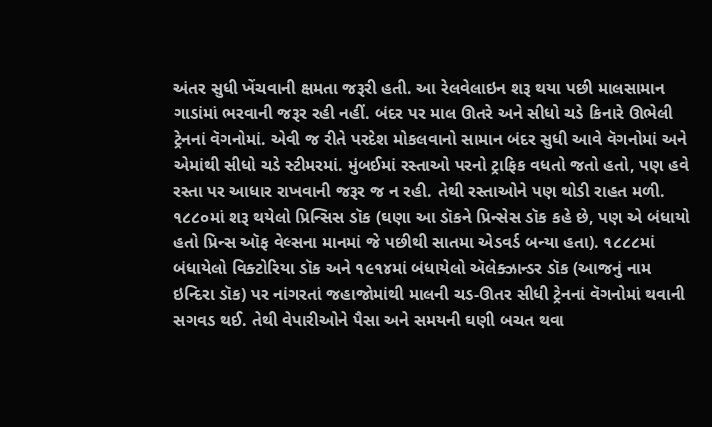અંતર સુધી ખેંચવાની ક્ષમતા જરૂરી હતી. આ રેલવેલાઇન શરૂ થયા પછી માલસામાન ગાડાંમાં ભરવાની જરૂર રહી નહીં. બંદર પર માલ ઊતરે અને સીધો ચડે કિનારે ઊભેલી ટ્રેનનાં વૅગનોમાં. એવી જ રીતે પરદેશ મોકલવાનો સામાન બંદર સુધી આવે વૅગનોમાં અને એમાંથી સીધો ચડે સ્ટીમરમાં. મુંબઈમાં રસ્તાઓ પરનો ટ્રાફિક વધતો જતો હતો, પણ હવે રસ્તા પર આધાર રાખવાની જરૂર જ ન રહી. તેથી રસ્તાઓને પણ થોડી રાહત મળી. ૧૮૮૦માં શરૂ થયેલો પ્રિન્સિસ ડૉક (ઘણા આ ડૉકને પ્રિન્સેસ ડૉક કહે છે, પણ એ બંધાયો હતો પ્રિન્સ ઑફ વેલ્સના માનમાં જે પછીથી સાતમા એડવર્ડ બન્યા હતા). ૧૮૮૮માં બંધાયેલો વિક્ટોરિયા ડૉક અને ૧૯૧૪માં બંધાયેલો ઍલેક્ઝાન્ડર ડૉક (આજનું નામ ઇન્દિરા ડૉક) પર નાંગરતાં જહાજોમાંથી માલની ચડ-ઊતર સીધી ટ્રેનનાં વૅગનોમાં થવાની સગવડ થઈ. તેથી વેપારીઓને પૈસા અને સમયની ઘણી બચત થવા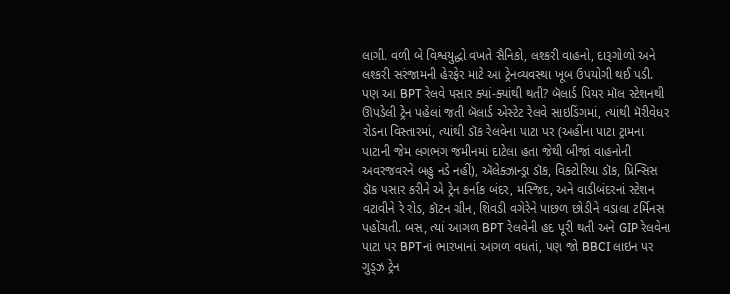લાગી. વળી બે વિશ્વયુદ્ધો વખતે સૈનિકો, લશ્કરી વાહનો, દારૂગોળો અને લશ્કરી સરંજામની હેરફેર માટે આ ટ્રેનવ્યવસ્થા ખૂબ ઉપયોગી થઈ પડી.
પણ આ BPT રેલવે પસાર ક્યાં-ક્યાંથી થતી? બૅલાર્ડ પિયર મૉલ સ્ટેશનથી ઊપડેલી ટ્રેન પહેલાં જતી બૅલાર્ડ એસ્ટેટ રેલવે સાઇડિંગમાં, ત્યાંથી મૅરીવેધર રોડના વિસ્તારમાં, ત્યાંથી ડૉક રેલવેના પાટા પર (અહીંના પાટા ટ્રામના પાટાની જેમ લગભગ જમીનમાં દાટેલા હતા જેથી બીજાં વાહનોની અવરજવરને બહુ નડે નહીં), ઍલેક્ઝાન્ડ્રા ડૉક, વિક્ટોરિયા ડૉક, પ્રિન્સિસ ડૉક પસાર કરીને એ ટ્રેન કર્નાક બંદર, મસ્જિદ, અને વાડીબંદરનાં સ્ટેશન વટાવીને રે રોડ, કૉટન ગ્રીન, શિવડી વગેરેને પાછળ છોડીને વડાલા ટર્મિનસ પહોંચતી. બસ, ત્યાં આગળ BPT રેલવેની હદ પૂરી થતી અને GIP રેલવેના પાટા પર BPTનાં ભારખાનાં આગળ વધતાં, પણ જો BBCI લાઇન પર ગુડ્ઝ ટ્રેન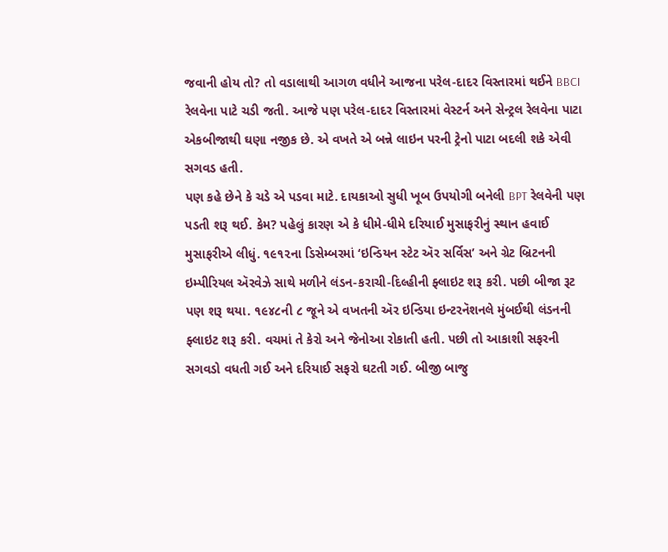જવાની હોય તો? તો વડાલાથી આગળ વધીને આજના પરેલ-દાદર વિસ્તારમાં થઈને BBCI રેલવેના પાટે ચડી જતી. આજે પણ પરેલ-દાદર વિસ્તારમાં વેસ્ટર્ન અને સેન્ટ્રલ રેલવેના પાટા એકબીજાથી ઘણા નજીક છે. એ વખતે એ બન્ને લાઇન પરની ટ્રેનો પાટા બદલી શકે એવી સગવડ હતી.
પણ કહે છેને કે ચડે એ પડવા માટે. દાયકાઓ સુધી ખૂબ ઉપયોગી બનેલી BPT રેલવેની પણ પડતી શરૂ થઈ. કેમ? પહેલું કારણ એ કે ધીમે-ધીમે દરિયાઈ મુસાફરીનું સ્થાન હવાઈ મુસાફરીએ લીધું. ૧૯૧૨ના ડિસેમ્બરમાં ‘ઇન્ડિયન સ્ટેટ ઍર સર્વિસ’ અને ગ્રેટ બ્રિટનની ઇમ્પીરિયલ ઍરવેઝે સાથે મળીને લંડન-કરાચી-દિલ્હીની ફ્લાઇટ શરૂ કરી. પછી બીજા રૂટ પણ શરૂ થયા. ૧૯૪૮ની ૮ જૂને એ વખતની ઍર ઇન્ડિયા ઇન્ટરનૅશનલે મુંબઈથી લંડનની ફ્લાઇટ શરૂ કરી. વચમાં તે કેરો અને જેનોઆ રોકાતી હતી. પછી તો આકાશી સફરની સગવડો વધતી ગઈ અને દરિયાઈ સફરો ઘટતી ગઈ. બીજી બાજુ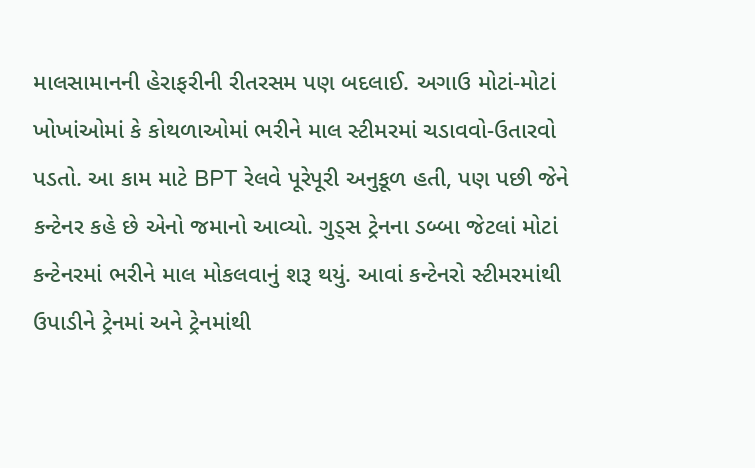માલસામાનની હેરાફરીની રીતરસમ પણ બદલાઈ. અગાઉ મોટાં-મોટાં ખોખાંઓમાં કે કોથળાઓમાં ભરીને માલ સ્ટીમરમાં ચડાવવો-ઉતારવો પડતો. આ કામ માટે BPT રેલવે પૂરેપૂરી અનુકૂળ હતી, પણ પછી જેને કન્ટેનર કહે છે એનો જમાનો આવ્યો. ગુડ્સ ટ્રેનના ડબ્બા જેટલાં મોટાં કન્ટેનરમાં ભરીને માલ મોકલવાનું શરૂ થયું. આવાં કન્ટેનરો સ્ટીમરમાંથી ઉપાડીને ટ્રેનમાં અને ટ્રેનમાંથી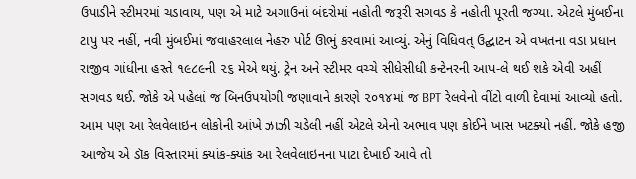ઉપાડીને સ્ટીમરમાં ચડાવાય, પણ એ માટે અગાઉનાં બંદરોમાં નહોતી જરૂરી સગવડ કે નહોતી પૂરતી જગ્યા. એટલે મુંબઈના ટાપુ પર નહીં, નવી મુંબઈમાં જવાહરલાલ નેહરુ પોર્ટ ઊભું કરવામાં આવ્યું. એનું વિધિવત્ ઉદ્ઘાટન એ વખતના વડા પ્રધાન રાજીવ ગાંધીના હસ્તે ૧૯૮૯ની ૨૬ મેએ થયું. ટ્રેન અને સ્ટીમર વચ્ચે સીધેસીધી કન્ટેનરની આપ-લે થઈ શકે એવી અહીં સગવડ થઈ. જોકે એ પહેલાં જ બિનઉપયોગી જણાવાને કારણે ૨૦૧૪માં જ BPT રેલવેનો વીંટો વાળી દેવામાં આવ્યો હતો. આમ પણ આ રેલવેલાઇન લોકોની આંખે ઝાઝી ચડેલી નહીં એટલે એનો અભાવ પણ કોઈને ખાસ ખટક્યો નહીં. જોકે હજી આજેય એ ડૉક વિસ્તારમાં ક્યાંક-ક્યાંક આ રેલવેલાઇનના પાટા દેખાઈ આવે તો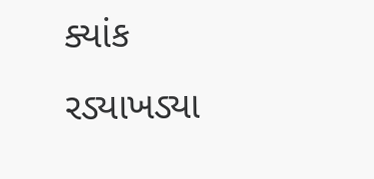ક્યાંક રડ્યાખડ્યા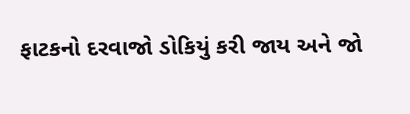ફાટકનો દરવાજો ડોકિયું કરી જાય અને જો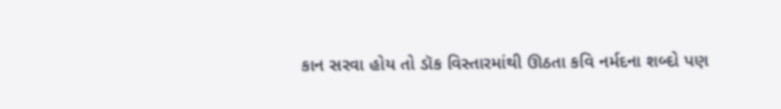કાન સરવા હોય તો ડૉક વિસ્તારમાંથી ઊઠતા કવિ નર્મદના શબ્દો પણ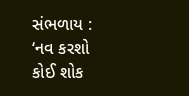સંભળાય : ‘નવ કરશો કોઈ શોક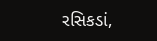રસિકડાં,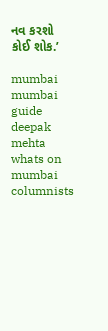નવ કરશો કોઈ શોક.’

mumbai mumbai guide deepak mehta whats on mumbai columnists